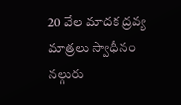20 వేల మాదక ద్రవ్య మాత్రలు స్వాధీనం నల్గురు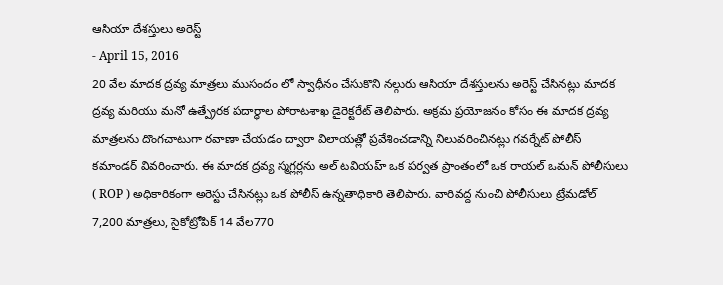ఆసియా దేశస్తులు అరెస్ట్
- April 15, 2016
20 వేల మాదక ద్రవ్య మాత్రలు ముసందం లో స్వాధీనం చేసుకొని నల్గురు ఆసియా దేశస్తులను అరెస్ట్ చేసినట్లు మాదక ద్రవ్య మరియు మనో ఉత్ప్రేరక పదార్ధాల పోరాటశాఖ డైరెక్టరేట్ తెలిపారు. అక్రమ ప్రయోజనం కోసం ఈ మాదక ద్రవ్య మాత్రలను దొంగచాటుగా రవాణా చేయడం ద్వారా విలాయత్లో ప్రవేశించడాన్ని నిలువరించినట్లు గవర్నేట్ పోలీస్ కమాండర్ వివరించారు. ఈ మాదక ద్రవ్య స్మగ్లర్లను అల్ టవియహ్ ఒక పర్వత ప్రాంతంలో ఒక రాయల్ ఒమన్ పోలీసులు ( ROP ) అధికారికంగా అరెస్టు చేసినట్లు ఒక పోలీస్ ఉన్నతాధికారి తెలిపారు. వారివద్ద నుంచి పోలీసులు ట్రేమడోల్ 7,200 మాత్రలు, సైకోట్రోపిక్ 14 వేల770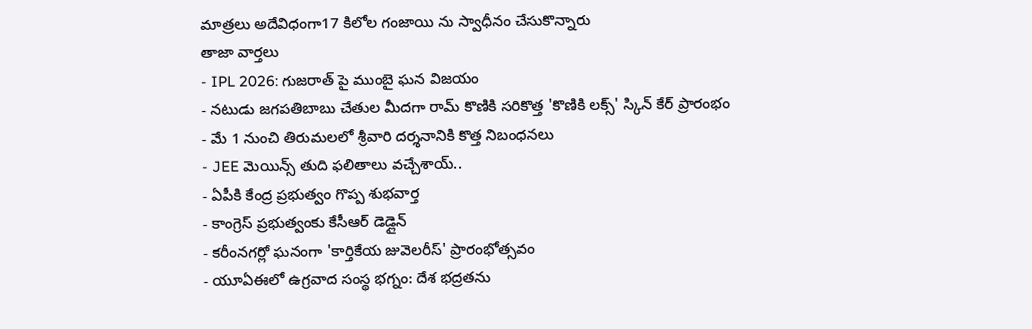మాత్రలు అదేవిధంగా17 కిలోల గంజాయి ను స్వాధీనం చేసుకొన్నారు
తాజా వార్తలు
- IPL 2026: గుజరాత్ పై ముంబై ఘన విజయం
- నటుడు జగపతిబాబు చేతుల మీదగా రామ్ కొణికి సరికొత్త 'కొణికి లక్స్' స్కిన్ కేర్ ప్రారంభం
- మే 1 నుంచి తిరుమలలో శ్రీవారి దర్శనానికి కొత్త నిబంధనలు
- JEE మెయిన్స్ తుది ఫలితాలు వచ్చేశాయ్..
- ఏపీకి కేంద్ర ప్రభుత్వం గొప్ప శుభవార్త
- కాంగ్రెస్ ప్రభుత్వంకు కేసీఆర్ డెడ్లైన్
- కరీంనగర్లో ఘనంగా 'కార్తికేయ జువెలరీస్' ప్రారంభోత్సవం
- యూఏఈలో ఉగ్రవాద సంస్థ భగ్నం: దేశ భద్రతను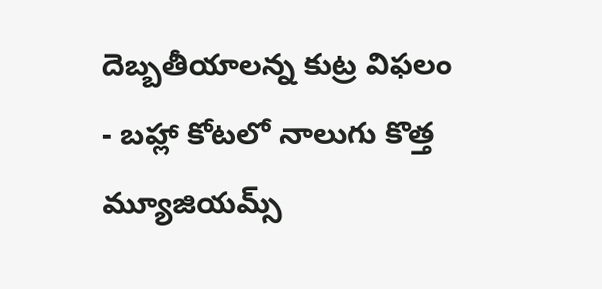దెబ్బతీయాలన్న కుట్ర విఫలం
- బహ్లా కోటలో నాలుగు కొత్త మ్యూజియమ్స్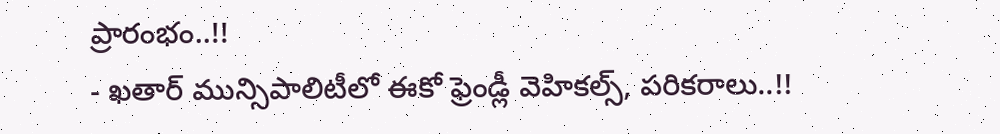ప్రారంభం..!!
- ఖతార్ మున్సిపాలిటీలో ఈకో ఫ్రెండ్లీ వెహికల్స్, పరికరాలు..!!